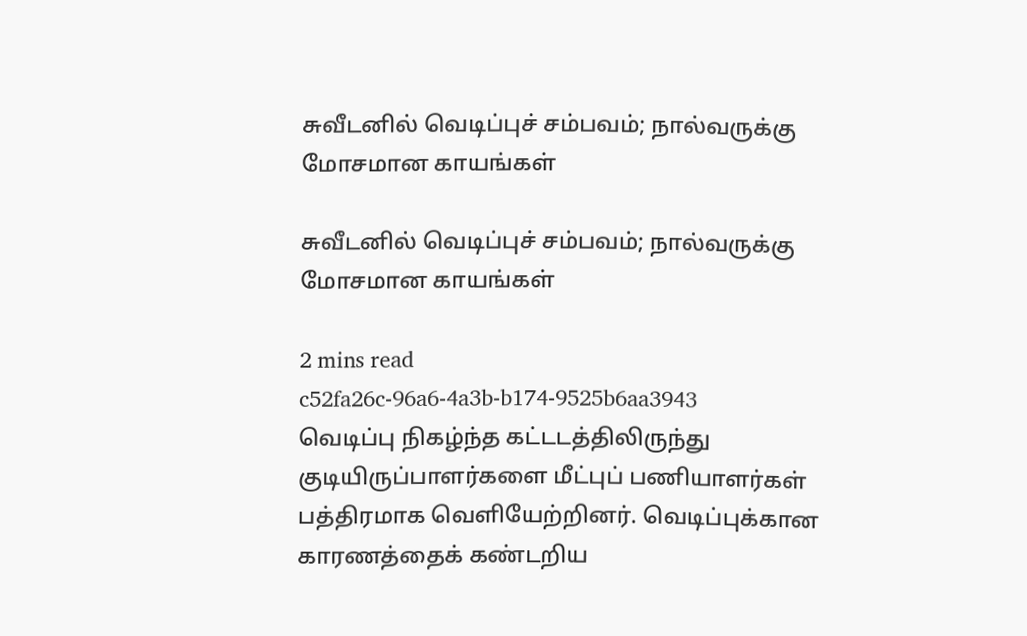சுவீடனில் வெடிப்புச் சம்பவம்; நால்வருக்கு மோசமான காயங்கள்

சுவீடனில் வெடிப்புச் சம்பவம்; நால்வருக்கு மோசமான காயங்கள்

2 mins read
c52fa26c-96a6-4a3b-b174-9525b6aa3943
வெடிப்பு நிகழ்ந்த கட்டடத்திலிருந்து குடியிருப்பாளர்களை மீட்புப் பணியாளர்கள் பத்திரமாக வெளியேற்றினர். வெடிப்புக்கான காரணத்தைக் கண்டறிய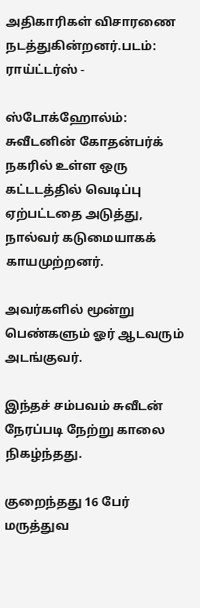அதிகாரிகள் விசாரணை நடத்துகின்றனர்.படம்: ராய்ட்டர்ஸ் -

ஸ்டோக்ஹோல்ம்: சுவீடனின் கோதன்பர்க் நகரில் உள்ள ஒரு கட்டடத்தில் வெடிப்பு ஏற்பட்டதை அடுத்து, நால்வர் கடுமையாகக் காயமுற்றனர்.

அவர்களில் மூன்று பெண்களும் ஓர் ஆடவரும் அடங்குவர்.

இந்தச் சம்பவம் சுவீடன் நேரப்படி நேற்று காலை நிகழ்ந்தது.

குறைந்தது 16 பேர் மருத்துவ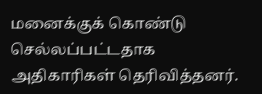மனைக்குக் கொண்டு செல்லப்பட்டதாக அதிகாரிகள் தெரிவித்தனர்.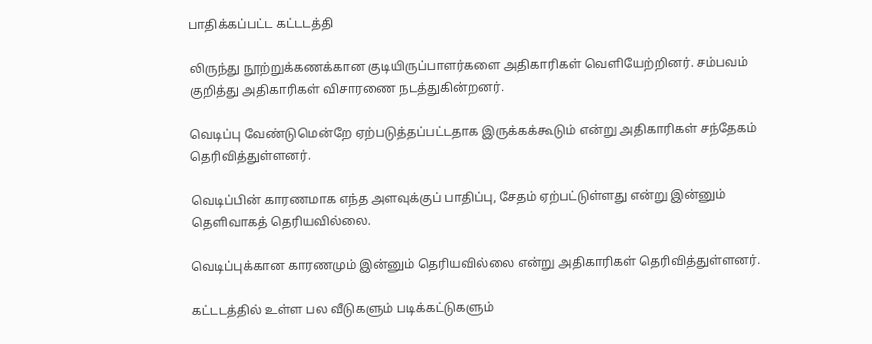பாதிக்கப்பட்ட கட்டடத்தி

லிருந்து நூற்றுக்கணக்கான குடியிருப்பாளர்களை அதிகாரிகள் வெளியேற்றினர். சம்பவம் குறித்து அதிகாரிகள் விசாரணை நடத்துகின்றனர்.

வெடிப்பு வேண்டுமென்றே ஏற்படுத்தப்பட்டதாக இருக்கக்கூடும் என்று அதிகாரிகள் சந்தேகம் தெரிவித்துள்ளனர்.

வெடிப்பின் காரணமாக எந்த அளவுக்குப் பாதிப்பு, சேதம் ஏற்பட்டுள்ளது என்று இன்னும் தெளிவாகத் தெரியவில்லை.

வெடிப்புக்கான காரணமும் இன்னும் தெரியவில்லை என்று அதிகாரிகள் தெரிவித்துள்ளனர்.

கட்டடத்தில் உள்ள பல வீடுகளும் படிக்கட்டுகளும்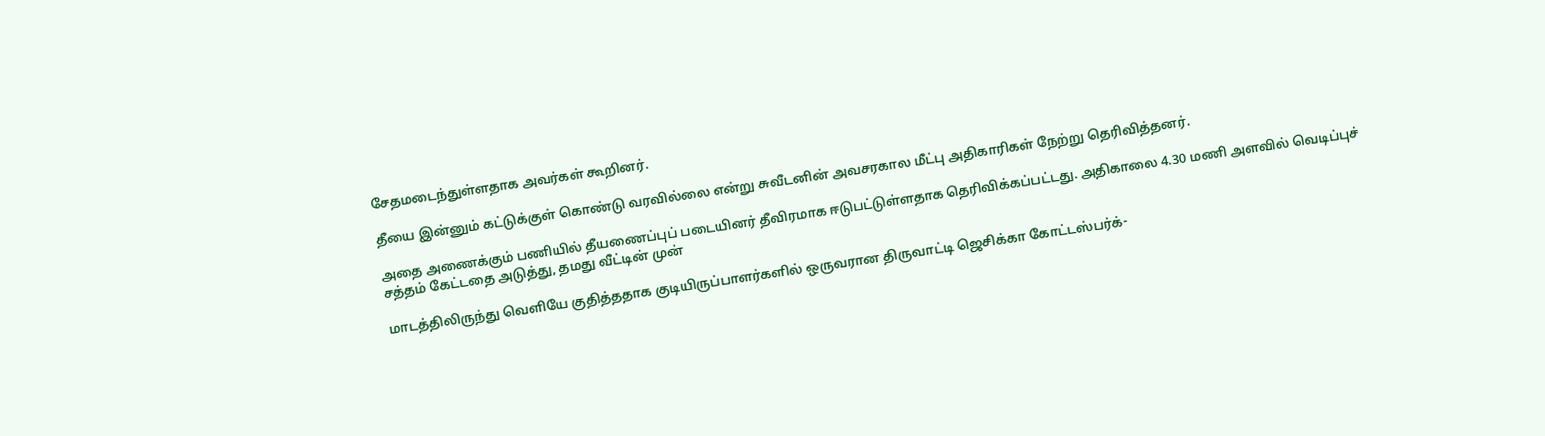சேதமடைந்துள்ளதாக அவர்கள் கூறினர்.

தீயை இன்னும் கட்டுக்குள் கொண்டு வரவில்லை என்று சுவீடனின் அவசரகால மீட்பு அதிகாரிகள் நேற்று தெரிவித்தனர்.

அதை அணைக்கும் பணியில் தீயணைப்புப் படையினர் தீவிரமாக ஈடுபட்டுள்ளதாக தெரிவிக்கப்பட்டது. அதிகாலை 4.30 மணி அளவில் வெடிப்புச் சத்தம் கேட்டதை அடுத்து, தமது வீட்டின் முன்

மாடத்திலிருந்து வெளியே குதித்ததாக குடியிருப்பாளர்களில் ஒருவரான திருவாட்டி ஜெசிக்கா கோட்டஸ்பர்க்-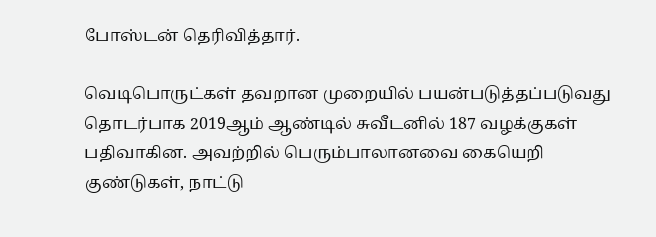போஸ்டன் தெரிவித்தார்.

வெடிபொருட்கள் தவறான முறையில் பயன்படுத்தப்படுவது தொடர்பாக 2019ஆம் ஆண்டில் சுவீடனில் 187 வழக்குகள் பதிவாகின. அவற்றில் பெரும்பாலானவை கையெறி குண்டுகள், நாட்டு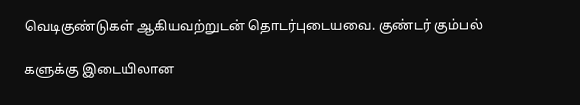வெடிகுண்டுகள் ஆகியவற்றுடன் தொடர்புடையவை. குண்டர் கும்பல்

களுக்கு இடையிலான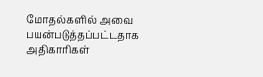மோதல்களில் அவை பயன்படுத்தப்பட்டதாக அதிகாரிகள்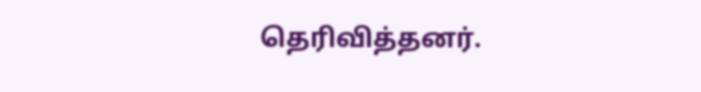தெரிவித்தனர்.